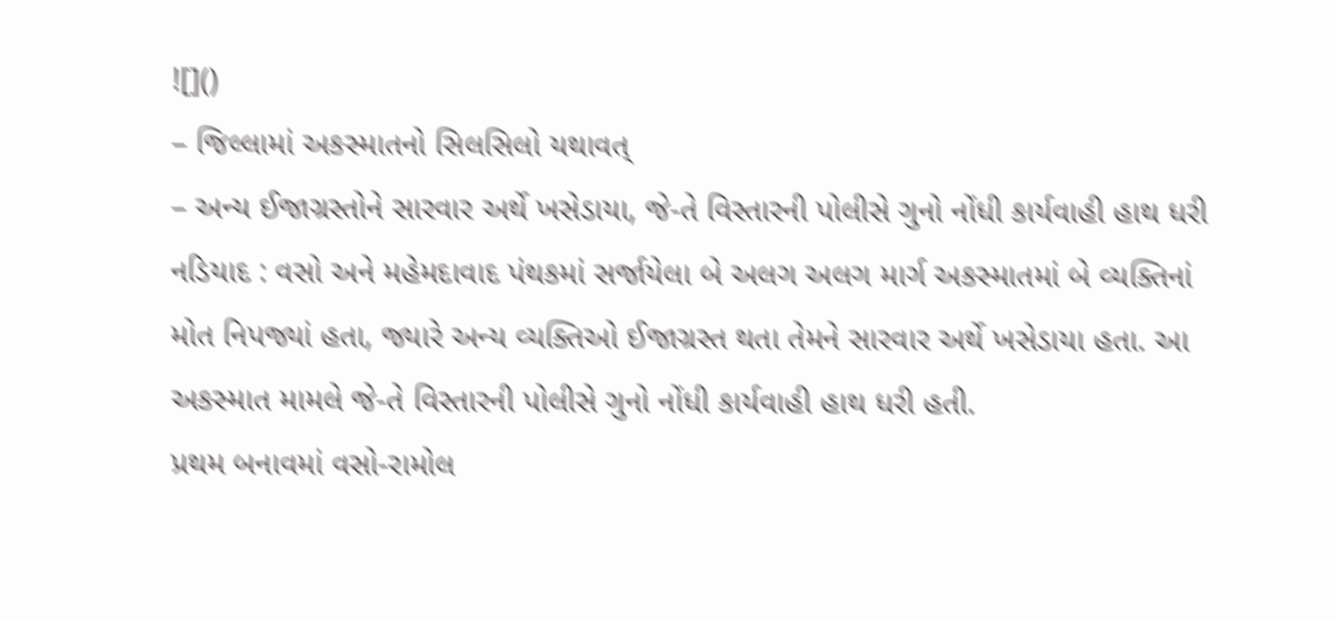![]()
– જિલ્લામાં અકસ્માતનો સિલસિલો યથાવત્
– અન્ય ઈજાગ્રસ્તોને સારવાર અર્થે ખસેડાયા, જે-તે વિસ્તારની પોલીસે ગુનો નોંધી કાર્યવાહી હાથ ધરી
નડિયાદ : વસો અને મહેમદાવાદ પંથકમાં સર્જાયેલા બે અલગ અલગ માર્ગ અકસ્માતમાં બે વ્યક્તિનાં મોત નિપજ્યાં હતા, જ્યારે અન્ય વ્યક્તિઓ ઈજાગ્રસ્ત થતા તેમને સારવાર અર્થે ખસેડાયા હતા. આ અકસ્માત મામલે જે-તે વિસ્તારની પોલીસે ગુનો નોંધી કાર્યવાહી હાથ ધરી હતી.
પ્રથમ બનાવમાં વસો-રામોલ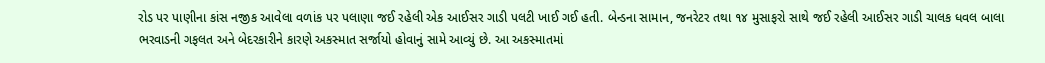રોડ પર પાણીના કાંસ નજીક આવેલા વળાંક પર પલાણા જઈ રહેલી એક આઈસર ગાડી પલટી ખાઈ ગઈ હતી. બેન્ડના સામાન, જનરેટર તથા ૧૪ મુસાફરો સાથે જઈ રહેલી આઈસર ગાડી ચાલક ધવલ બાલા ભરવાડની ગફલત અને બેદરકારીને કારણે અકસ્માત સર્જાયો હોવાનું સામે આવ્યું છે. આ અકસ્માતમાં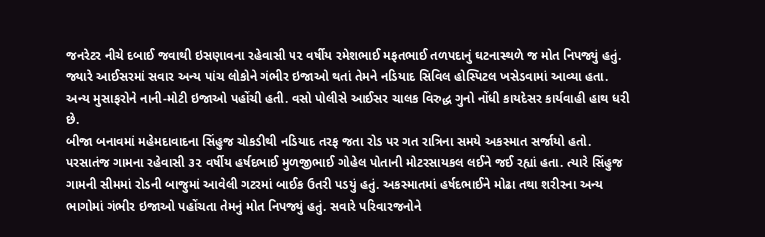જનરેટર નીચે દબાઈ જવાથી ઇસણાવના રહેવાસી ૫૨ વર્ષીય રમેશભાઈ મફતભાઈ તળપદાનું ઘટનાસ્થળે જ મોત નિપજ્યું હતું. જ્યારે આઈસરમાં સવાર અન્ય પાંચ લોકોને ગંભીર ઇજાઓ થતાં તેમને નડિયાદ સિવિલ હોસ્પિટલ ખસેડવામાં આવ્યા હતા. અન્ય મુસાફરોને નાની-મોટી ઇજાઓ પહોંચી હતી. વસો પોલીસે આઈસર ચાલક વિરુદ્ધ ગુનો નોંધી કાયદેસર કાર્યવાહી હાથ ધરી છે.
બીજા બનાવમાં મહેમદાવાદના સિંહુજ ચોકડીથી નડિયાદ તરફ જતા રોડ પર ગત રાત્રિના સમયે અકસ્માત સર્જાયો હતો. પરસાતંજ ગામના રહેવાસી ૩૨ વર્ષીય હર્ષદભાઈ મુળજીભાઈ ગોહેલ પોતાની મોટરસાયકલ લઈને જઈ રહ્યાં હતા. ત્યારે સિંહુજ ગામની સીમમાં રોડની બાજુમાં આવેલી ગટરમાં બાઈક ઉતરી પડયું હતું. અકસ્માતમાં હર્ષદભાઈને મોઢા તથા શરીરના અન્ય ભાગોમાં ગંભીર ઇજાઓ પહોંચતા તેમનું મોત નિપજ્યું હતું. સવારે પરિવારજનોને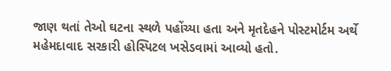જાણ થતાં તેઓ ઘટના સ્થળે પહોંચ્યા હતા અને મૃતદેહને પોસ્ટમોર્ટમ અર્થે મહેમદાવાદ સરકારી હોસ્પિટલ ખસેડવામાં આવ્યો હતો.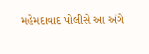મહેમદાવાદ પોલીસે આ અંગે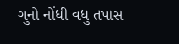ગુનો નોંધી વધુ તપાસ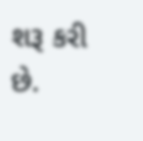શરૂ કરી છે.